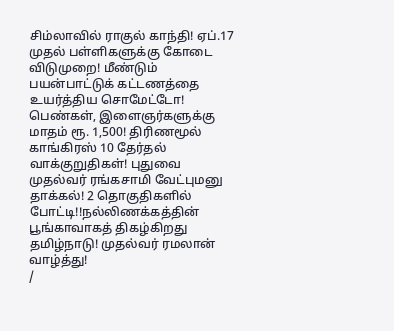சிம்லாவில் ராகுல் காந்தி! ஏப்.17 முதல் பள்ளிகளுக்கு கோடை விடுமுறை! மீண்டும் பயன்பாட்டுக் கட்டணத்தை உயர்த்திய சொமேட்டோ! பெண்கள், இளைஞர்களுக்கு மாதம் ரூ. 1,500! திரிணமூல் காங்கிரஸ் 10 தேர்தல் வாக்குறுதிகள்! புதுவை முதல்வர் ரங்கசாமி வேட்புமனு தாக்கல்! 2 தொகுதிகளில் போட்டி!!நல்லிணக்கத்தின் பூங்காவாகத் திகழ்கிறது தமிழ்நாடு! முதல்வர் ரமலான் வாழ்த்து!
/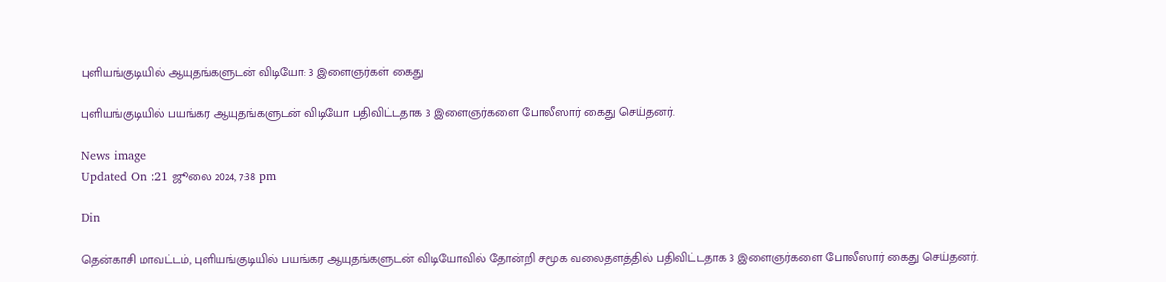புளியங்குடியில் ஆயுதங்களுடன் விடியோ: 3 இளைஞர்கள் கைது

புளியங்குடியில் பயங்கர ஆயுதங்களுடன் விடியோ பதிவிட்டதாக 3 இளைஞர்களை போலீஸார் கைது செய்தனர்.

News image
Updated On :21 ஜூலை 2024, 7:38 pm

Din

தென்காசி மாவட்டம், புளியங்குடியில் பயங்கர ஆயுதங்களுடன் விடியோவில் தோன்றி சமூக வலைதளத்தில் பதிவிட்டதாக 3 இளைஞர்களை போலீஸார் கைது செய்தனர்.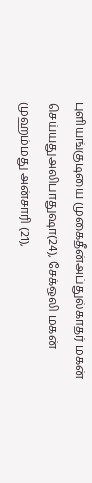புளியங்குடியை முகைதீன்அப்துல்காதர் மகன் செய்யதுஅலிபாதுஷா(24), சேக்ஒலி மகன் முஹம்மது அன்சாரி (21),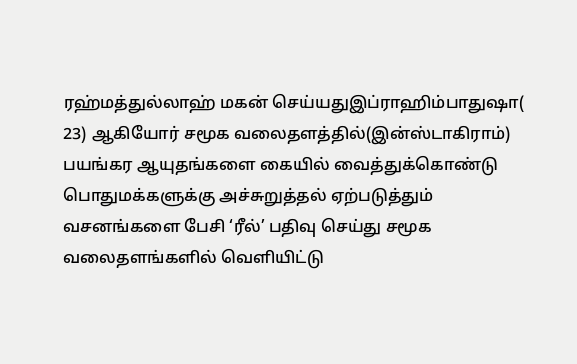ரஹ்மத்துல்லாஹ் மகன் செய்யதுஇப்ராஹிம்பாதுஷா( 23) ஆகியோர் சமூக வலைதளத்தில்(இன்ஸ்டாகிராம்) பயங்கர ஆயுதங்களை கையில் வைத்துக்கொண்டு பொதுமக்களுக்கு அச்சுறுத்தல் ஏற்படுத்தும் வசனங்களை பேசி ‘ரீல்’ பதிவு செய்து சமூக வலைதளங்களில் வெளியிட்டு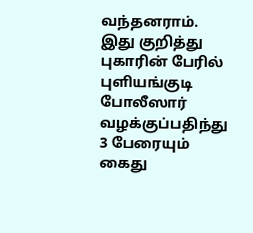வந்தனராம். இது குறித்து புகாரின் பேரில் புளியங்குடி போலீஸார் வழக்குப்பதிந்து 3 பேரையும் கைது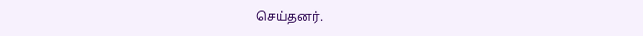செய்தனர்.